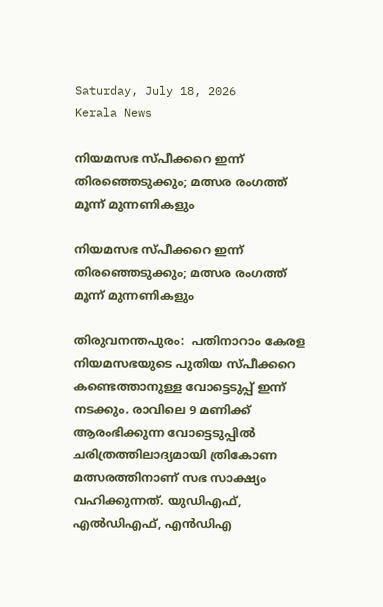Saturday, July 18, 2026
Kerala News

നിയമസഭ സ്പീക്കറെ ഇന്ന് തിരഞ്ഞെടുക്കും; മത്സര രംഗത്ത് മൂന്ന് മുന്നണികളും

നിയമസഭ സ്പീക്കറെ ഇന്ന് തിരഞ്ഞെടുക്കും; മത്സര രംഗത്ത് മൂന്ന് മുന്നണികളും

തിരുവനന്തപുരം:  പതിനാറാം കേരള നിയമസഭയുടെ പുതിയ സ്പീക്കറെ കണ്ടെത്താനുള്ള വോട്ടെടുപ്പ് ഇന്ന് നടക്കും. രാവിലെ 9 മണിക്ക് ആരംഭിക്കുന്ന വോട്ടെടുപ്പില്‍ ചരിത്രത്തിലാദ്യമായി ത്രികോണ മത്സരത്തിനാണ് സഭ സാക്ഷ്യം വഹിക്കുന്നത്. യുഡിഎഫ്, എല്‍ഡിഎഫ്, എന്‍ഡിഎ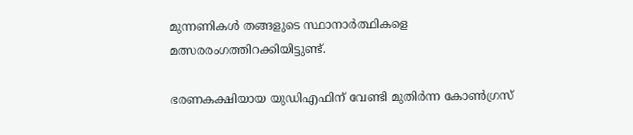മുന്നണികള്‍ തങ്ങളുടെ സ്ഥാനാര്‍ത്ഥികളെ മത്സരരംഗത്തിറക്കിയിട്ടുണ്ട്.

ഭരണകക്ഷിയായ യുഡിഎഫിന് വേണ്ടി മുതിര്‍ന്ന കോണ്‍ഗ്രസ്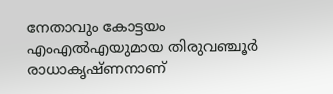നേതാവും കോട്ടയം എംഎല്‍എയുമായ തിരുവഞ്ചൂര്‍ രാധാകൃഷ്ണനാണ്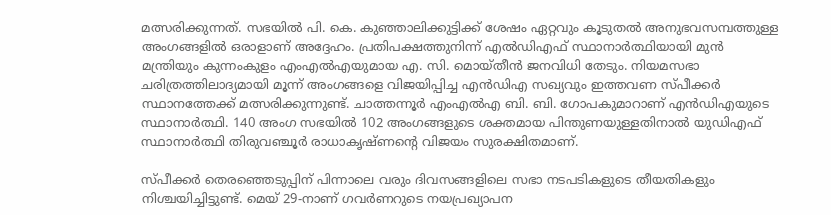മത്സരിക്കുന്നത്. സഭയില്‍ പി. കെ. കുഞ്ഞാലിക്കുട്ടിക്ക് ശേഷം ഏറ്റവും കൂടുതല്‍ അനുഭവസമ്പത്തുള്ള അംഗങ്ങളില്‍ ഒരാളാണ് അദ്ദേഹം. പ്രതിപക്ഷത്തുനിന്ന് എല്‍ഡിഎഫ് സ്ഥാനാര്‍ത്ഥിയായി മുന്‍ മന്ത്രിയും കുന്നംകുളം എംഎല്‍എയുമായ എ. സി. മൊയ്തീന്‍ ജനവിധി തേടും. നിയമസഭാ ചരിത്രത്തിലാദ്യമായി മൂന്ന് അംഗങ്ങളെ വിജയിപ്പിച്ച എന്‍ഡിഎ സഖ്യവും ഇത്തവണ സ്പീക്കര്‍ സ്ഥാനത്തേക്ക് മത്സരിക്കുന്നുണ്ട്. ചാത്തന്നൂര്‍ എംഎല്‍എ ബി. ബി. ഗോപകുമാറാണ് എന്‍ഡിഎയുടെ സ്ഥാനാര്‍ത്ഥി. 140 അംഗ സഭയില്‍ 102 അംഗങ്ങളുടെ ശക്തമായ പിന്തുണയുള്ളതിനാല്‍ യുഡിഎഫ് സ്ഥാനാര്‍ത്ഥി തിരുവഞ്ചൂര്‍ രാധാകൃഷ്ണന്റെ വിജയം സുരക്ഷിതമാണ്.

സ്പീക്കര്‍ തെരഞ്ഞെടുപ്പിന് പിന്നാലെ വരും ദിവസങ്ങളിലെ സഭാ നടപടികളുടെ തീയതികളും നിശ്ചയിച്ചിട്ടുണ്ട്. മെയ് 29-നാണ് ഗവര്‍ണറുടെ നയപ്രഖ്യാപന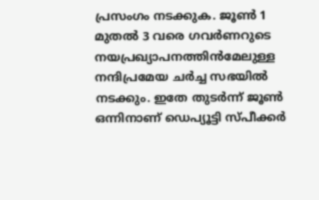പ്രസംഗം നടക്കുക. ജൂണ്‍ 1 മുതല്‍ 3 വരെ ഗവര്‍ണറുടെ നയപ്രഖ്യാപനത്തിന്‍മേലുള്ള നന്ദിപ്രമേയ ചര്‍ച്ച സഭയില്‍ നടക്കും. ഇതേ തുടര്‍ന്ന് ജൂണ്‍ ഒന്നിനാണ് ഡെപ്യൂട്ടി സ്പീക്കര്‍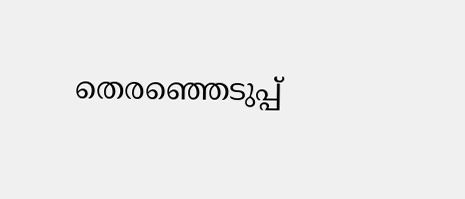തെരഞ്ഞെടുപ്പ്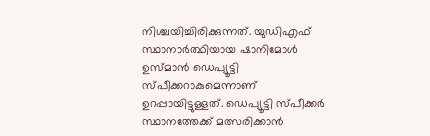നിശ്ചയിച്ചിരിക്കുന്നത്. യുഡിഎഫ് സ്ഥാനാര്‍ത്ഥിയായ ഷാനിമോള്‍ ഉസ്മാന്‍ ഡെപ്യൂട്ടി സ്പീക്കറാകുമെന്നാണ് ഉറപ്പായിട്ടുള്ളത്. ഡെപ്യൂട്ടി സ്പീക്കര്‍ സ്ഥാനത്തേക്ക് മത്സരിക്കാന്‍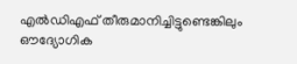എല്‍ഡിഎഫ് തീരുമാനിച്ചിട്ടുണ്ടെങ്കിലും ഔദ്യോഗിക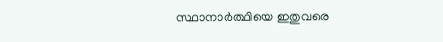സ്ഥാനാര്‍ത്ഥിയെ ഇതുവരെ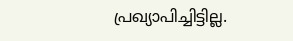പ്രഖ്യാപിച്ചിട്ടില്ല.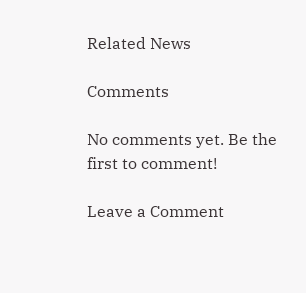Related News

Comments

No comments yet. Be the first to comment!

Leave a Comment